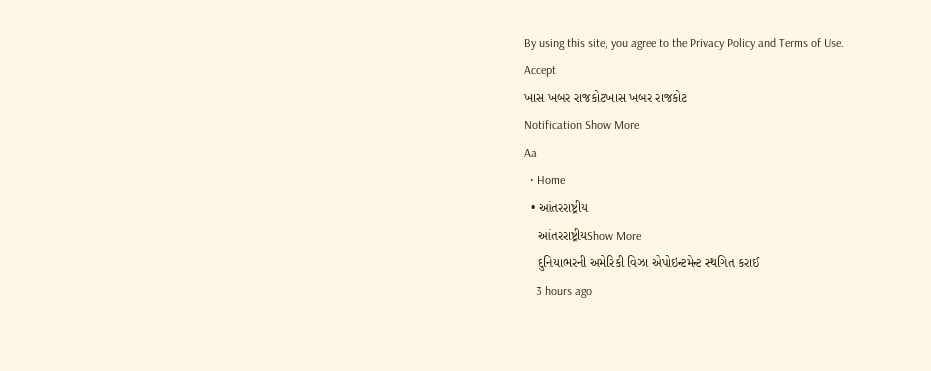By using this site, you agree to the Privacy Policy and Terms of Use.
Accept
ખાસ ખબર રાજકોટખાસ ખબર રાજકોટ
Notification Show More
Aa
  • Home
  • આંતરરાષ્ટ્રીય
    આંતરરાષ્ટ્રીયShow More
    દુનિયાભરની અમેરિકી વિઝા એપોઇન્ટમેન્ટ સ્થગિત કરાઈ
    3 hours ago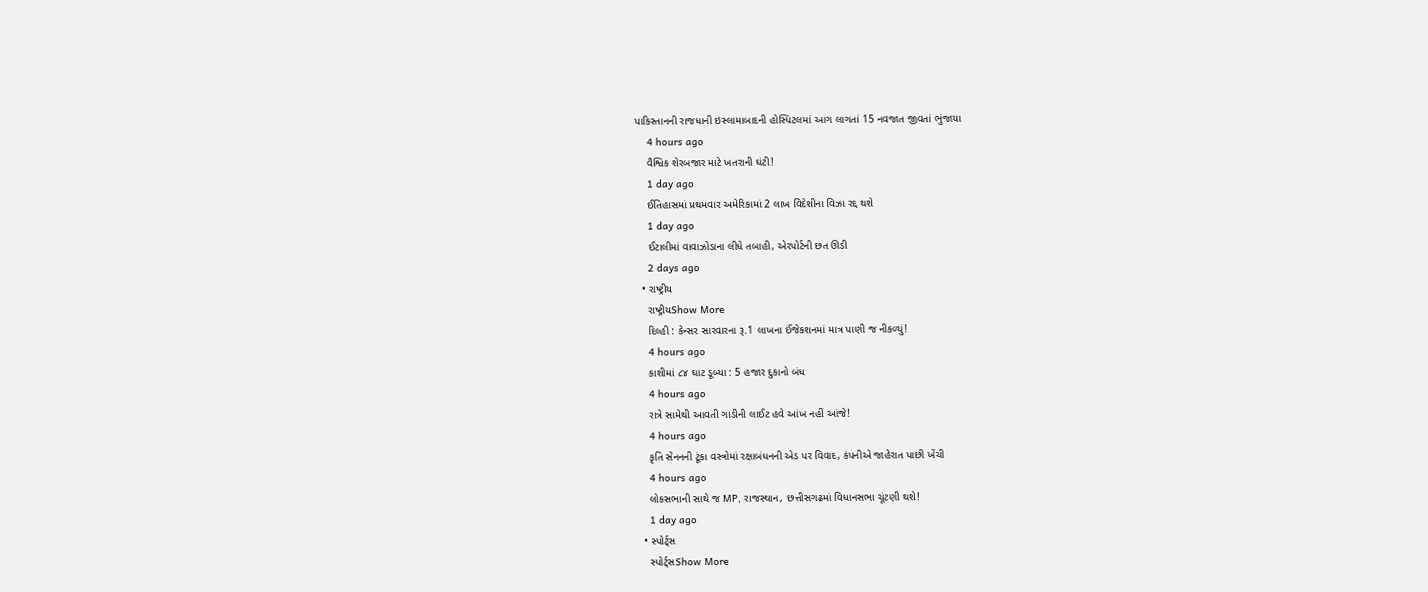પાકિસ્તાનની રાજધાની ઇસ્લામાબાદની હોસ્પિટલમાં આગ લાગતાં 15 નવજાત જીવતાં ભુંજાયા
    4 hours ago
    વૈશ્વિક શેરબજાર માટે ખતરાની ઘંટી!
    1 day ago
    ઈતિહાસમાં પ્રથમવાર અમેરિકામાં 2 લાખ વિદેશીના વિઝા રદ્દ થશે
    1 day ago
    ઈટાલીમાં વાવાઝોડાના લીધે તબાહી, એરપોર્ટની છત ઊડી
    2 days ago
  • રાષ્ટ્રીય
    રાષ્ટ્રીયShow More
    દિલ્હી : કેન્સર સારવારના રૂ.1 લાખના ઈંજેકશનમાં માત્ર પાણી જ નીકળ્યું!
    4 hours ago
    કાશીમાં ૮૪ ઘાટ ડૂબ્યા : 5 હજાર દુકાનો બંધ
    4 hours ago
    રાત્રે સામેથી આવતી ગાડીની લાઈટ હવે આંખ નહીં આંજે!
    4 hours ago
    કૃતિ સેનનની ટૂંકા વસ્ત્રોમાં રક્ષાબંધનની એડ પર વિવાદ, કંપનીએ જાહેરાત પાછી ખેંચી
    4 hours ago
    લોકસભાની સાથે જ MP, રાજસ્થાન, છત્તીસગઢમાં વિધાનસભા ચૂંટણી થશે!
    1 day ago
  • સ્પોર્ટ્સ
    સ્પોર્ટ્સShow More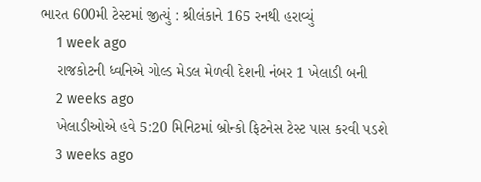ભારત 600મી ટેસ્ટમાં જીત્યું : શ્રીલંકાને 165 રનથી હરાવ્યું
    1 week ago
    રાજકોટની ધ્વનિએ ગોલ્ડ મેડલ મેળવી દેશની નંબર 1 ખેલાડી બની
    2 weeks ago
    ખેલાડીઓએ હવે 5:20 મિનિટમાં બ્રોન્કો ફિટનેસ ટેસ્ટ પાસ કરવી પડશે
    3 weeks ago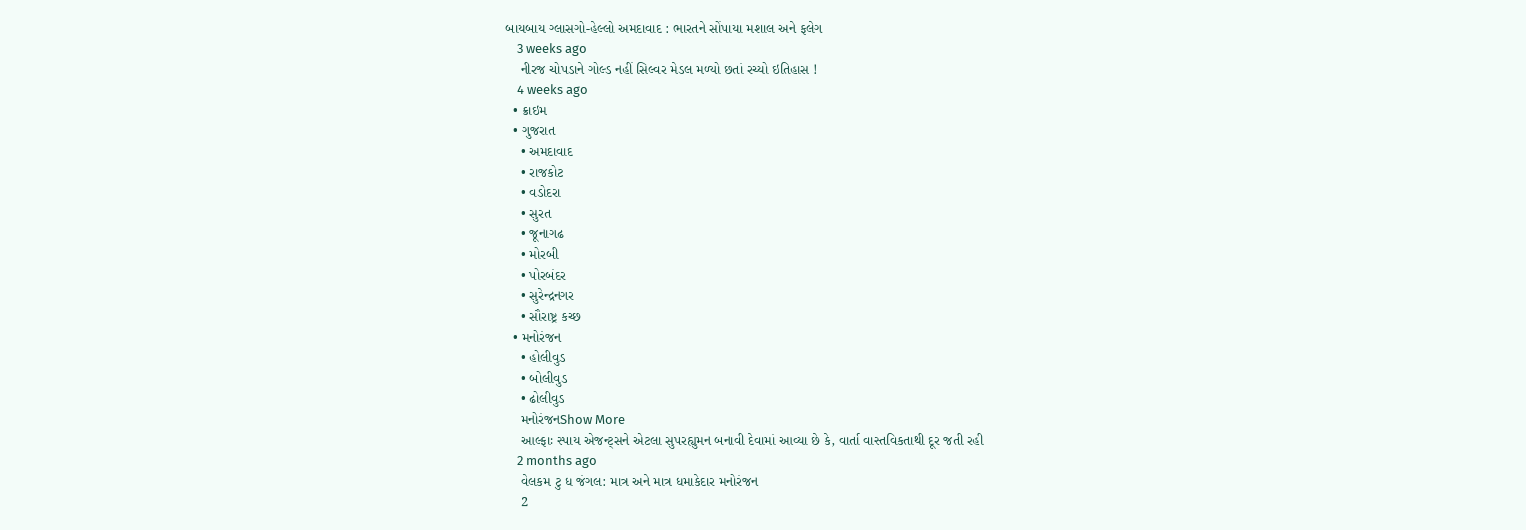બાયબાય ગ્લાસગો-હેલ્લો અમદાવાદ : ભારતને સોંપાયા મશાલ અને ફલેગ
    3 weeks ago
    નીરજ ચોપડાને ગોલ્ડ નહીં સિલ્વર મેડલ મળ્યો છતાં રચ્યો ઇતિહાસ !
    4 weeks ago
  • ક્રાઇમ
  • ગુજરાત
    • અમદાવાદ
    • રાજકોટ
    • વડોદરા
    • સુરત
    • જૂનાગઢ
    • મોરબી
    • પોરબંદર
    • સુરેન્દ્રનગર
    • સૌરાષ્ટ્ર કચ્છ
  • મનોરંજન
    • હોલીવુડ
    • બોલીવુડ
    • ઢોલીવુડ
    મનોરંજનShow More
    આલ્ફાઃ સ્પાય એજન્ટ્સને એટલા સુપરહ્યુમન બનાવી દેવામાં આવ્યા છે કે, વાર્તા વાસ્તવિકતાથી દૂર જતી રહી
    2 months ago
    વેલકમ ટુ ધ જંગલ: માત્ર અને માત્ર ધમાકેદાર મનોરંજન
    2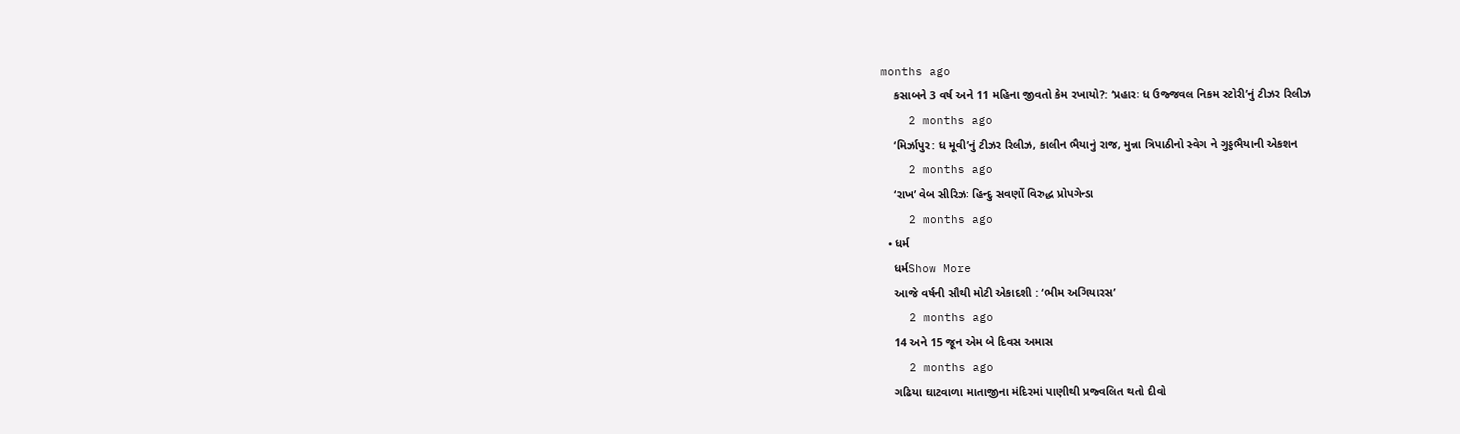months ago
    કસાબને 3 વર્ષ અને 11 મહિના જીવતો કેમ રખાયો?: ‘પ્રહારઃ ધ ઉજ્જવલ નિકમ સ્ટોરી’નું ટીઝર રિલીઝ
    2 months ago
    ‘મિર્ઝાપુર: ધ મૂવી’નું ટીઝર રિલીઝ, કાલીન ભૈયાનું રાજ, મુન્ના ત્રિપાઠીનો સ્વેગ ને ગુડ્ડભૈયાની એકશન
    2 months ago
    ‘રાખ’ વેબ સીરિઝઃ હિન્દુ સવર્ણો વિરુદ્ધ પ્રોપગેન્ડા
    2 months ago
  • ધર્મ
    ધર્મShow More
    આજે વર્ષની સૌથી મોટી એકાદશી : ‘ભીમ અગિયારસ’
    2 months ago
    14 અને 15 જૂન એમ બે દિવસ અમાસ
    2 months ago
    ગઢિયા ઘાટવાળા માતાજીના મંદિરમાં પાણીથી પ્રજ્વલિત થતો દીવો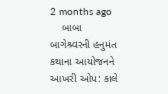2 months ago
    બાબા બાગેશ્ર્વરની હનુમંત કથાના આયોજનને આખરી ઓપ: કાલે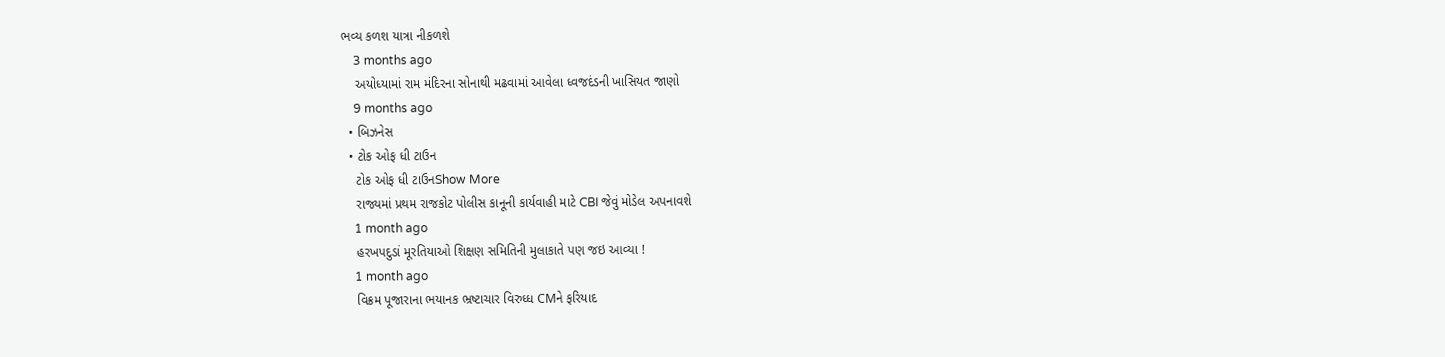ભવ્ય કળશ યાત્રા નીકળશે
    3 months ago
    અયોધ્યામાં રામ મંદિરના સોનાથી મઢવામાં આવેલા ધ્વજદંડની ખાસિયત જાણો
    9 months ago
  • બિઝનેસ
  • ટોક ઓફ ધી ટાઉન
    ટોક ઓફ ધી ટાઉનShow More
    રાજ્યમાં પ્રથમ રાજકોટ પોલીસ કાનૂની કાર્યવાહી માટે CBI જેવું મોડેલ અપનાવશે
    1 month ago
    હરખપદુડાં મૂરતિયાઓ શિક્ષણ સમિતિની મુલાકાતે પણ જઇ આવ્યા !
    1 month ago
    વિક્રમ પૂજારાના ભયાનક ભ્રષ્ટાચાર વિરુધ્ધ CMને ફરિયાદ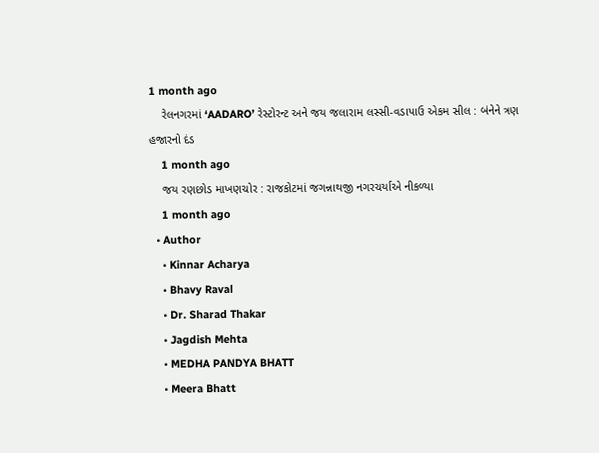1 month ago
    રેલનગરમાં ‘AADARO’ રેસ્ટોરન્ટ અને જય જલારામ લસ્સી-વડાપાઉ એકમ સીલ : બંનેને ત્રણ હજારનો દંડ
    1 month ago
    જય રણછોડ માખણચોર : રાજકોટમાં જગન્નાથજી નગરચર્યાએ નીકળ્યા
    1 month ago
  • Author
    • Kinnar Acharya
    • Bhavy Raval
    • Dr. Sharad Thakar
    • Jagdish Mehta
    • MEDHA PANDYA BHATT
    • Meera Bhatt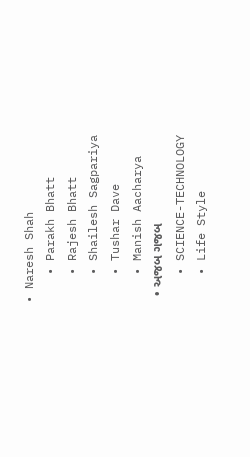• Naresh Shah
    • Parakh Bhatt
    • Rajesh Bhatt
    • Shailesh Sagpariya
    • Tushar Dave
    • Manish Aacharya
  • અજબ ગજબ
    • SCIENCE-TECHNOLOGY
    • Life Style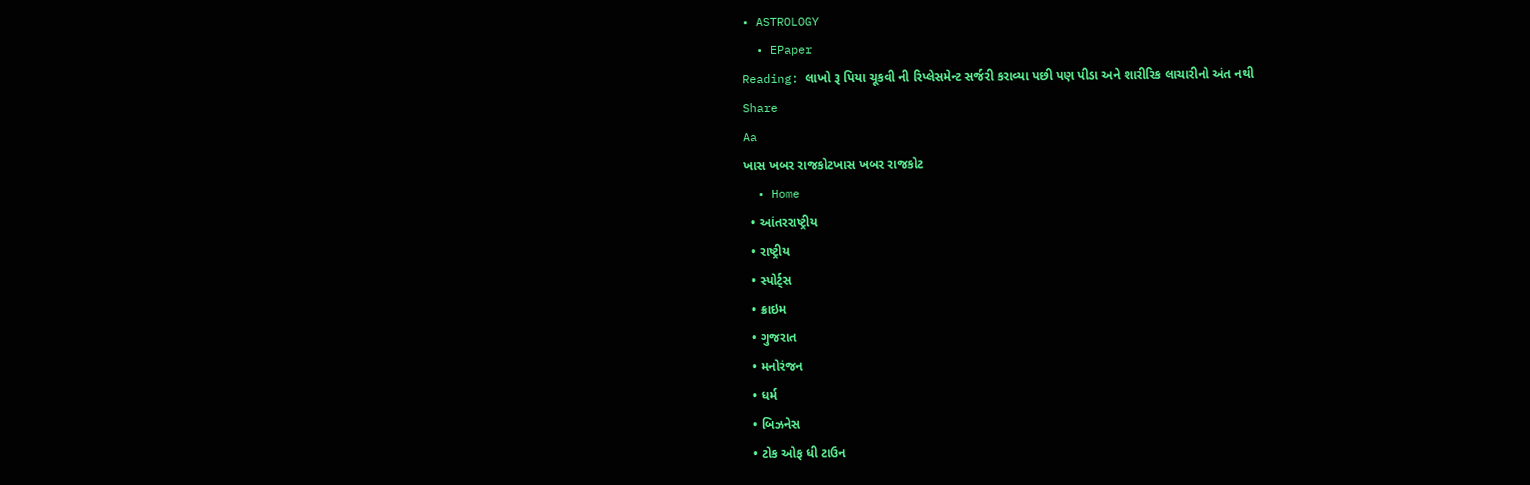• ASTROLOGY
  • EPaper
Reading: લાખો રૂ પિયા ચૂકવી ની રિપ્લેસમેન્ટ સર્જરી કરાવ્યા પછી પણ પીડા અને શારીરિક લાચારીનો અંત નથી
Share
Aa
ખાસ ખબર રાજકોટખાસ ખબર રાજકોટ
  • Home
  • આંતરરાષ્ટ્રીય
  • રાષ્ટ્રીય
  • સ્પોર્ટ્સ
  • ક્રાઇમ
  • ગુજરાત
  • મનોરંજન
  • ધર્મ
  • બિઝનેસ
  • ટોક ઓફ ધી ટાઉન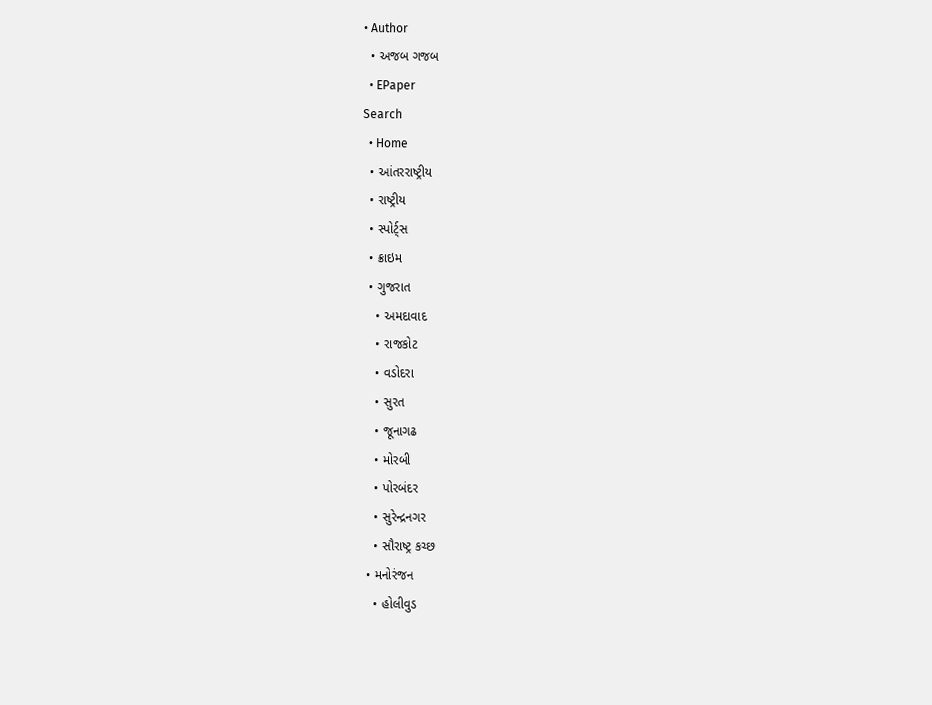• Author
  • અજબ ગજબ
  • EPaper
Search
  • Home
  • આંતરરાષ્ટ્રીય
  • રાષ્ટ્રીય
  • સ્પોર્ટ્સ
  • ક્રાઇમ
  • ગુજરાત
    • અમદાવાદ
    • રાજકોટ
    • વડોદરા
    • સુરત
    • જૂનાગઢ
    • મોરબી
    • પોરબંદર
    • સુરેન્દ્રનગર
    • સૌરાષ્ટ્ર કચ્છ
  • મનોરંજન
    • હોલીવુડ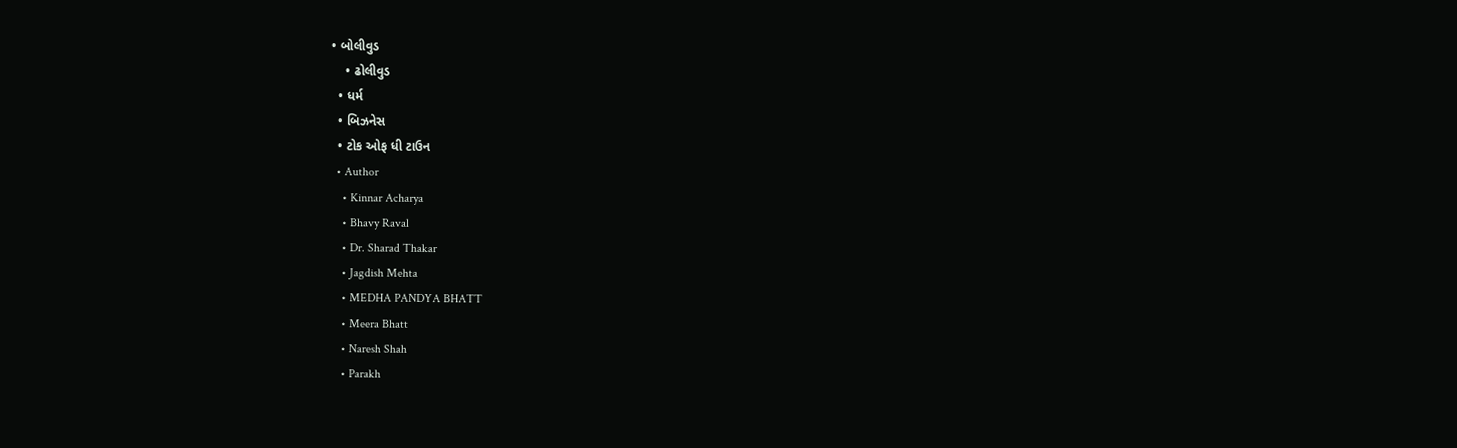• બોલીવુડ
    • ઢોલીવુડ
  • ધર્મ
  • બિઝનેસ
  • ટોક ઓફ ધી ટાઉન
  • Author
    • Kinnar Acharya
    • Bhavy Raval
    • Dr. Sharad Thakar
    • Jagdish Mehta
    • MEDHA PANDYA BHATT
    • Meera Bhatt
    • Naresh Shah
    • Parakh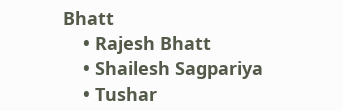Bhatt
    • Rajesh Bhatt
    • Shailesh Sagpariya
    • Tushar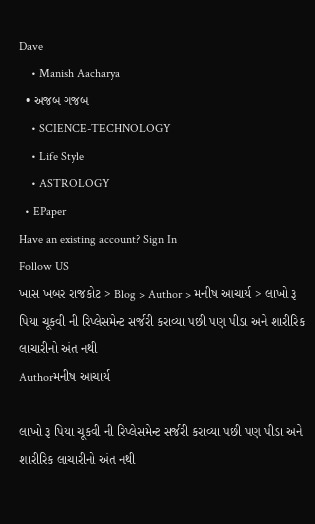Dave
    • Manish Aacharya
  • અજબ ગજબ
    • SCIENCE-TECHNOLOGY
    • Life Style
    • ASTROLOGY
  • EPaper
Have an existing account? Sign In
Follow US
ખાસ ખબર રાજકોટ > Blog > Author > મનીષ આચાર્ય > લાખો રૂ પિયા ચૂકવી ની રિપ્લેસમેન્ટ સર્જરી કરાવ્યા પછી પણ પીડા અને શારીરિક લાચારીનો અંત નથી
Authorમનીષ આચાર્ય

લાખો રૂ પિયા ચૂકવી ની રિપ્લેસમેન્ટ સર્જરી કરાવ્યા પછી પણ પીડા અને શારીરિક લાચારીનો અંત નથી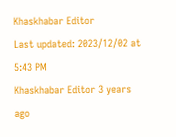Khaskhabar Editor
Last updated: 2023/12/02 at 5:43 PM
Khaskhabar Editor 3 years ago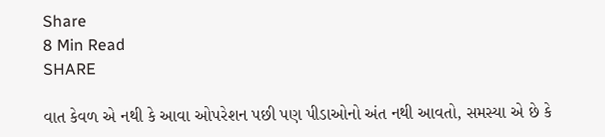Share
8 Min Read
SHARE

વાત કેવળ એ નથી કે આવા ઓપરેશન પછી પણ પીડાઓનો અંત નથી આવતો, સમસ્યા એ છે કે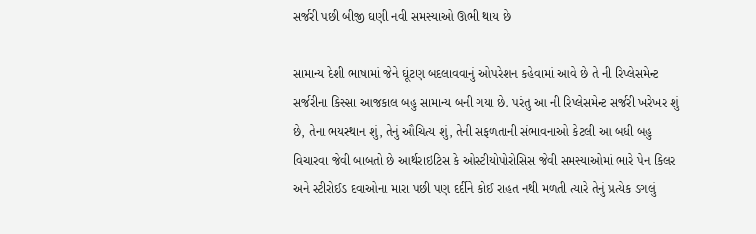સર્જરી પછી બીજી ઘણી નવી સમસ્યાઓ ઊભી થાય છે

સામાન્ય દેશી ભાષામાં જેને ઘૂંટણ બદલાવવાનું ઓપરેશન કહેવામાં આવે છે તે ની રિપ્લેસમેન્ટ સર્જરીના કિસ્સા આજકાલ બહુ સામાન્ય બની ગયા છે. પરંતુ આ ની રિપ્લેસમેન્ટ સર્જરી ખરેખર શું છે, તેના ભયસ્થાન શું, તેનું ઔચિત્ય શું, તેની સફળતાની સંભાવનાઓ કેટલી આ બધી બહુ વિચારવા જેવી બાબતો છે આર્થરાઇટિસ કે ઓસ્ટીયોપોરોસિસ જેવી સમસ્યાઓમાં ભારે પેન કિલર અને સ્ટીરોઈડ દવાઓના મારા પછી પણ દર્દીને કોઈ રાહત નથી મળતી ત્યારે તેનું પ્રત્યેક ડગલું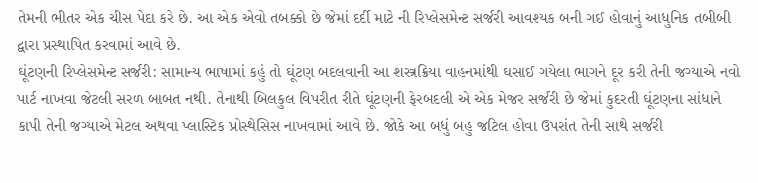તેમની ભીતર એક ચીસ પેદા કરે છે. આ એક એવો તબક્કો છે જેમાં દર્દી માટે ની રિપ્લેસમેન્ટ સર્જરી આવશ્યક બની ગઈ હોવાનું આધુનિક તબીબી દ્વારા પ્રસ્થાપિત કરવામાં આવે છે.
ઘૂંટણની રિપ્લેસમેન્ટ સર્જરી: સામાન્ય ભાષામાં કહું તો ઘૂંટણ બદલવાની આ શસ્ત્રક્રિયા વાહનમાંથી ઘસાઈ ગયેલા ભાગને દૂર કરી તેની જગ્યાએ નવો પાર્ટ નાખવા જેટલી સરળ બાબત નથી. તેનાથી બિલકુલ વિપરીત રીતે ઘૂંટણની ફેરબદલી એ એક મેજર સર્જરી છે જેમાં કુદરતી ઘૂંટણના સાંધાને કાપી તેની જગ્યાએ મેટલ અથવા પ્લાસ્ટિક પ્રોસ્થેસિસ નાખવામાં આવે છે. જોકે આ બધું બહુ જટિલ હોવા ઉપરાંત તેની સાથે સર્જરી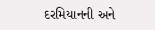દરમિયાનની અને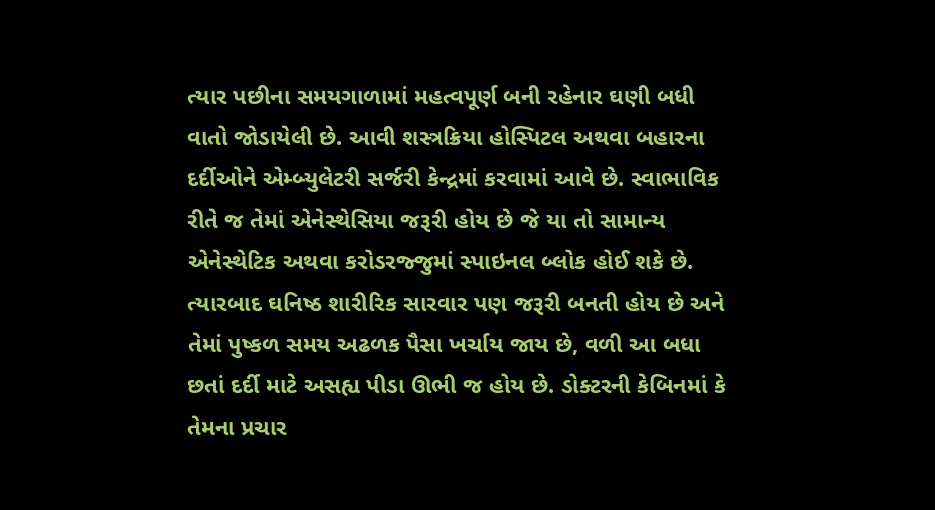ત્યાર પછીના સમયગાળામાં મહત્વપૂર્ણ બની રહેનાર ઘણી બધી વાતો જોડાયેલી છે. આવી શસ્ત્રક્રિયા હોસ્પિટલ અથવા બહારના દર્દીઓને એમ્બ્યુલેટરી સર્જરી કેન્દ્રમાં કરવામાં આવે છે. સ્વાભાવિક રીતે જ તેમાં એનેસ્થેસિયા જરૂરી હોય છે જે યા તો સામાન્ય એનેસ્થેટિક અથવા કરોડરજ્જુમાં સ્પાઇનલ બ્લોક હોઈ શકે છે. ત્યારબાદ ઘનિષ્ઠ શારીરિક સારવાર પણ જરૂરી બનતી હોય છે અને તેમાં પુષ્કળ સમય અઢળક પૈસા ખર્ચાય જાય છે, વળી આ બધા છતાં દર્દી માટે અસહ્ય પીડા ઊભી જ હોય છે. ડોક્ટરની કેબિનમાં કે તેમના પ્રચાર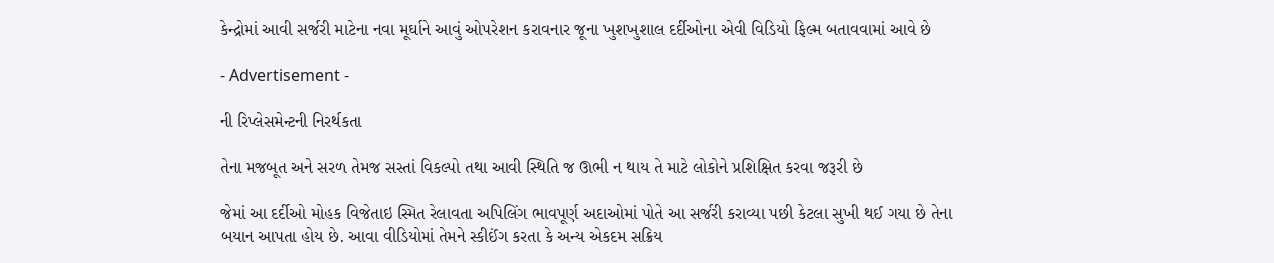કેન્દ્રોમાં આવી સર્જરી માટેના નવા મૂર્ઘાને આવું ઓપરેશન કરાવનાર જૂના ખુશખુશાલ દર્દીઓના એવી વિડિયો ફિલ્મ બતાવવામાં આવે છે

- Advertisement -

ની રિપ્લેસમેન્ટની નિરર્થકતા

તેના મજબૂત અને સરળ તેમજ સસ્તાં વિકલ્પો તથા આવી સ્થિતિ જ ઊભી ન થાય તે માટે લોકોને પ્રશિક્ષિત કરવા જરૂરી છે

જેમાં આ દર્દીઓ મોહક વિજેતાઇ સ્મિત રેલાવતા અપિલિંગ ભાવપૂર્ણ અદાઓમાં પોતે આ સર્જરી કરાવ્યા પછી કેટલા સુખી થઈ ગયા છે તેના બયાન આપતા હોય છે. આવા વીડિયોમાં તેમને સ્કીઈંગ કરતા કે અન્ય એકદમ સક્રિય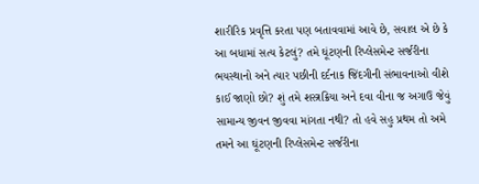શારીરિક પ્રવૃત્તિ કરતા પણ બતાવવામાં આવે છે, સવાલ એ છે કે આ બધામાં સત્ય કેટલું? તમે ઘૂંટણની રિપ્લેસમેન્ટ સર્જરીના ભયસ્થાનો અને ત્યાર પછીની દર્દનાક જિંદગીની સંભાવનાઓ વીશે કાઈ જાણો છો? શું તમે શસ્ત્રક્રિયા અને દવા વીના જ અગાઉ જેવું સામાન્ય જીવન જીવવા માંગતા નથી? તો હવે સહુ પ્રથમ તો અમે તમને આ ઘૂંટણની રિપ્લેસમેન્ટ સર્જરીના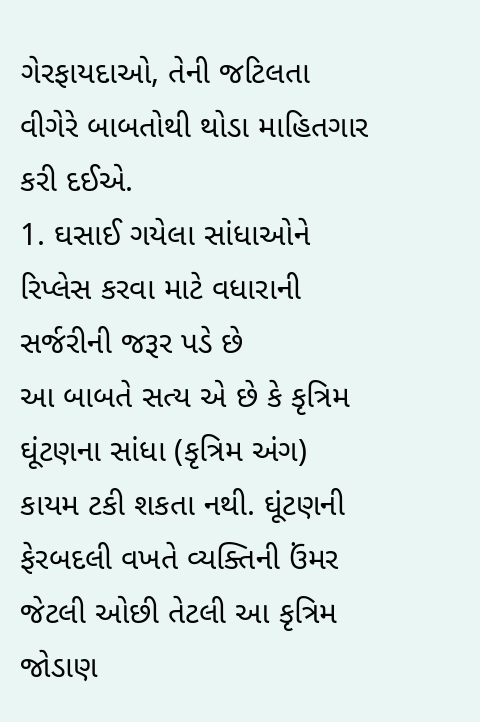ગેરફાયદાઓ, તેની જટિલતા વીગેરે બાબતોથી થોડા માહિતગાર કરી દઈએ.
1. ઘસાઈ ગયેલા સાંધાઓને રિપ્લેસ કરવા માટે વધારાની સર્જરીની જરૂર પડે છે
આ બાબતે સત્ય એ છે કે કૃત્રિમ ઘૂંટણના સાંધા (કૃત્રિમ અંગ) કાયમ ટકી શકતા નથી. ઘૂંટણની ફેરબદલી વખતે વ્યક્તિની ઉંમર જેટલી ઓછી તેટલી આ કૃત્રિમ જોડાણ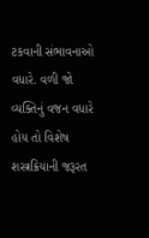ટકવાની સંભાવનાઓ વધારે. વળી જો વ્યક્તિનું વજન વધારે હોય તો વિશેષ શસ્ત્રક્રિયાની જરૂરત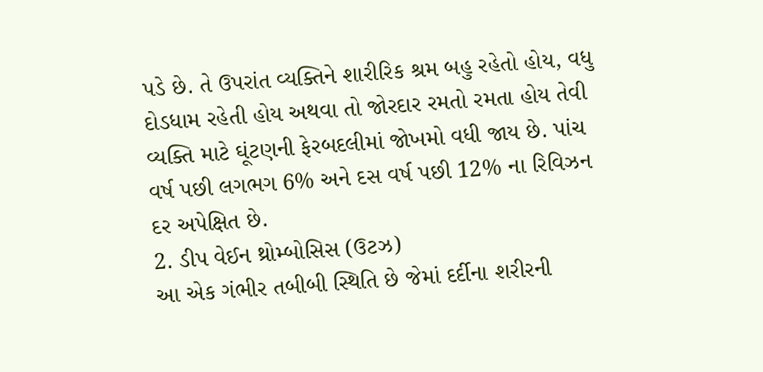પડે છે. તે ઉપરાંત વ્યક્તિને શારીરિક શ્રમ બહુ રહેતો હોય, વધુ દોડધામ રહેતી હોય અથવા તો જોરદાર રમતો રમતા હોય તેવી વ્યક્તિ માટે ઘૂંટણની ફેરબદલીમાં જોખમો વધી જાય છે. પાંચ વર્ષ પછી લગભગ 6% અને દસ વર્ષ પછી 12% ના રિવિઝન દર અપેક્ષિત છે.
2. ડીપ વેઈન થ્રોમ્બોસિસ (ઉટઝ)
આ એક ગંભીર તબીબી સ્થિતિ છે જેમાં દર્દીના શરીરની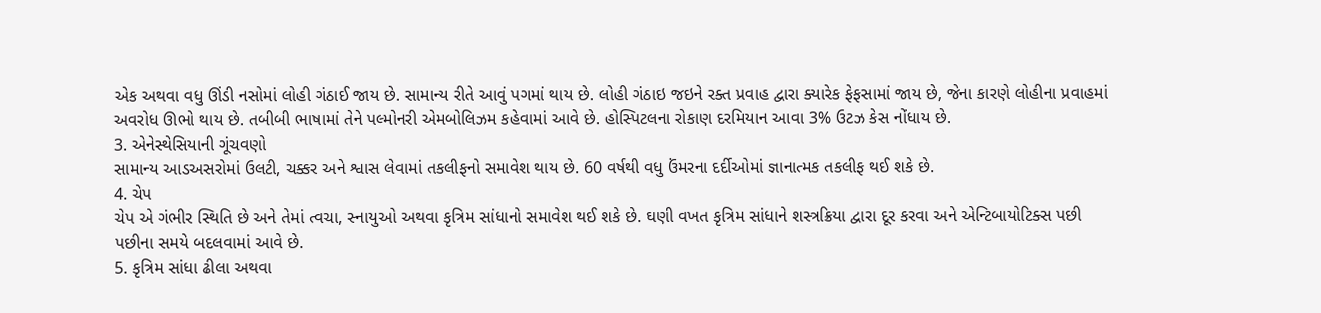એક અથવા વધુ ઊંડી નસોમાં લોહી ગંઠાઈ જાય છે. સામાન્ય રીતે આવું પગમાં થાય છે. લોહી ગંઠાઇ જઇને રક્ત પ્રવાહ દ્વારા ક્યારેક ફેફસામાં જાય છે, જેના કારણે લોહીના પ્રવાહમાં અવરોધ ઊભો થાય છે. તબીબી ભાષામાં તેને પલ્મોનરી એમબોલિઝમ કહેવામાં આવે છે. હોસ્પિટલના રોકાણ દરમિયાન આવા 3% ઉટઝ કેસ નોંધાય છે.
3. એનેસ્થેસિયાની ગૂંચવણો
સામાન્ય આડઅસરોમાં ઉલટી, ચક્કર અને શ્વાસ લેવામાં તકલીફનો સમાવેશ થાય છે. 60 વર્ષથી વધુ ઉંમરના દર્દીઓમાં જ્ઞાનાત્મક તકલીફ થઈ શકે છે.
4. ચેપ
ચેપ એ ગંભીર સ્થિતિ છે અને તેમાં ત્વચા, સ્નાયુઓ અથવા કૃત્રિમ સાંધાનો સમાવેશ થઈ શકે છે. ઘણી વખત કૃત્રિમ સાંધાને શસ્ત્રક્રિયા દ્વારા દૂર કરવા અને એન્ટિબાયોટિક્સ પછી પછીના સમયે બદલવામાં આવે છે.
5. કૃત્રિમ સાંધા ઢીલા અથવા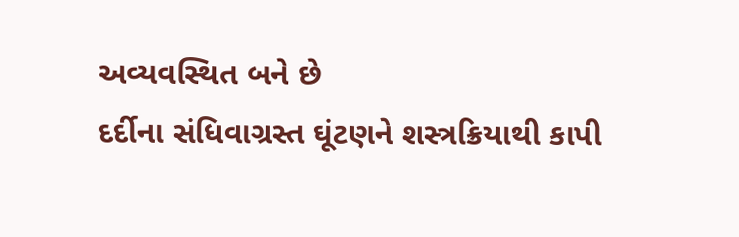અવ્યવસ્થિત બને છે
દર્દીના સંધિવાગ્રસ્ત ઘૂંટણને શસ્ત્રક્રિયાથી કાપી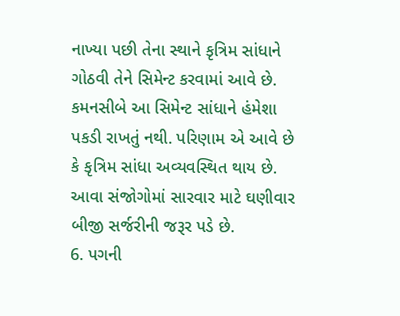નાખ્યા પછી તેના સ્થાને કૃત્રિમ સાંધાને ગોઠવી તેને સિમેન્ટ કરવામાં આવે છે. કમનસીબે આ સિમેન્ટ સાંધાને હંમેશા પકડી રાખતું નથી. પરિણામ એ આવે છે કે કૃત્રિમ સાંધા અવ્યવસ્થિત થાય છે. આવા સંજોગોમાં સારવાર માટે ઘણીવાર બીજી સર્જરીની જરૂર પડે છે.
6. પગની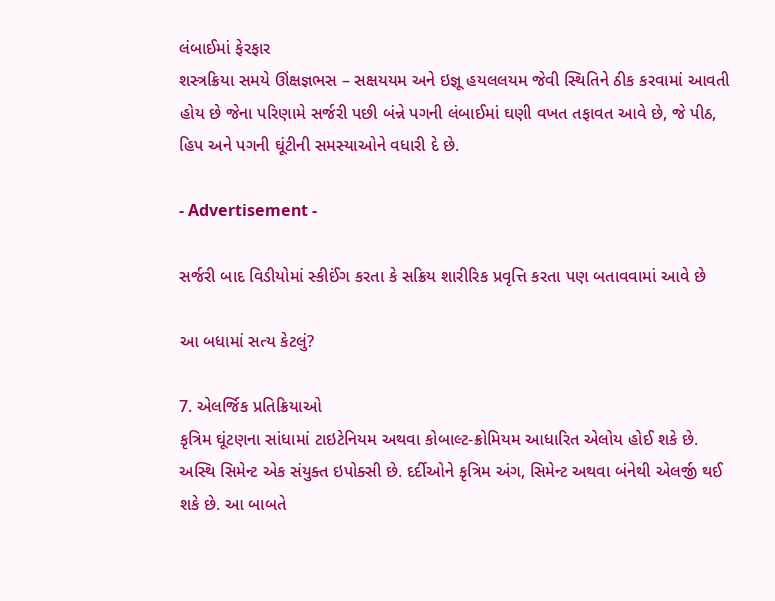લંબાઈમાં ફેરફાર
શસ્ત્રક્રિયા સમયે ઊંક્ષજ્ઞભસ – સક્ષયયમ અને ઇજ્ઞૂ હયલલયમ જેવી સ્થિતિને ઠીક કરવામાં આવતી હોય છે જેના પરિણામે સર્જરી પછી બંન્ને પગની લંબાઈમાં ઘણી વખત તફાવત આવે છે, જે પીઠ, હિપ અને પગની ઘૂંટીની સમસ્યાઓને વધારી દે છે.

- Advertisement -

સર્જરી બાદ વિડીયોમાં સ્કીઈંગ કરતા કે સક્રિય શારીરિક પ્રવૃત્તિ કરતા પણ બતાવવામાં આવે છે

આ બધામાં સત્ય કેટલું?

7. એલર્જિક પ્રતિક્રિયાઓ
કૃત્રિમ ઘૂંટણના સાંધામાં ટાઇટેનિયમ અથવા કોબાલ્ટ-ક્રોમિયમ આધારિત એલોય હોઈ શકે છે. અસ્થિ સિમેન્ટ એક સંયુક્ત ઇપોક્સી છે. દર્દીઓને કૃત્રિમ અંગ, સિમેન્ટ અથવા બંનેથી એલર્જી થઈ શકે છે. આ બાબતે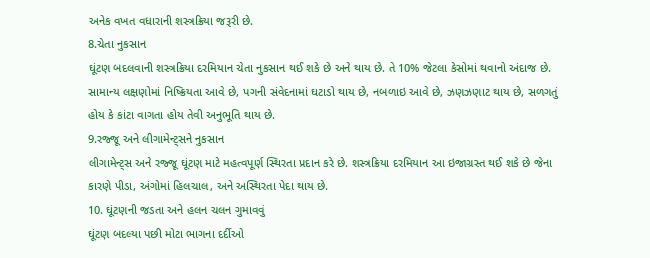અનેક વખત વધારાની શસ્ત્રક્રિયા જરૂરી છે.
8.ચેતા નુકસાન
ઘૂંટણ બદલવાની શસ્ત્રક્રિયા દરમિયાન ચેતા નુકસાન થઈ શકે છે અને થાય છે. તે 10% જેટલા કેસોમાં થવાનો અંદાજ છે. સામાન્ય લક્ષણોમાં નિષ્ક્રિયતા આવે છે, પગની સંવેદનામાં ઘટાડો થાય છે, નબળાઇ આવે છે, ઝણઝણાટ થાય છે, સળગતું હોય કે કાંટા વાગતા હોય તેવી અનુભૂતિ થાય છે.
9.રજ્જૂ અને લીગામેન્ટ્સને નુકસાન
લીગામેન્ટ્સ અને રજ્જૂ ઘૂંટણ માટે મહત્વપૂર્ણ સ્થિરતા પ્રદાન કરે છે. શસ્ત્રક્રિયા દરમિયાન આ ઇજાગ્રસ્ત થઈ શકે છે જેના કારણે પીડા, અંગોમાં હિલચાલ, અને અસ્થિરતા પેદા થાય છે.
10. ઘૂંટણની જડતા અને હલન ચલન ગુમાવવું
ઘૂંટણ બદલ્યા પછી મોટા ભાગના દર્દીઓ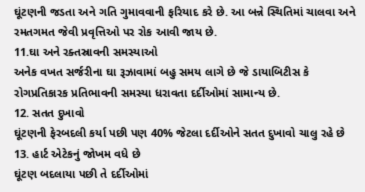ઘૂંટણની જડતા અને ગતિ ગુમાવવાની ફરિયાદ કરે છે. આ બન્ને સ્થિતિમાં ચાલવા અને રમતગમત જેવી પ્રવૃત્તિઓ પર રોક આવી જાય છે.
11.ઘા અને રક્તસ્રાવની સમસ્યાઓ
અનેક વખત સર્જરીના ઘા રૂઝાવામાં બહુ સમય લાગે છે જે ડાયાબિટીસ કે રોગપ્રતિકારક પ્રતિભાવની સમસ્યા ધરાવતા દર્દીઓમાં સામાન્ય છે.
12. સતત દુખાવો
ઘૂંટણની ફેરબદલી કર્યા પછી પણ 40% જેટલા દર્દીઓને સતત દુખાવો ચાલુ રહે છે
13. હાર્ટ એટેકનું જોખમ વધે છે
ઘૂંટણ બદલાયા પછી તે દર્દીઓમાં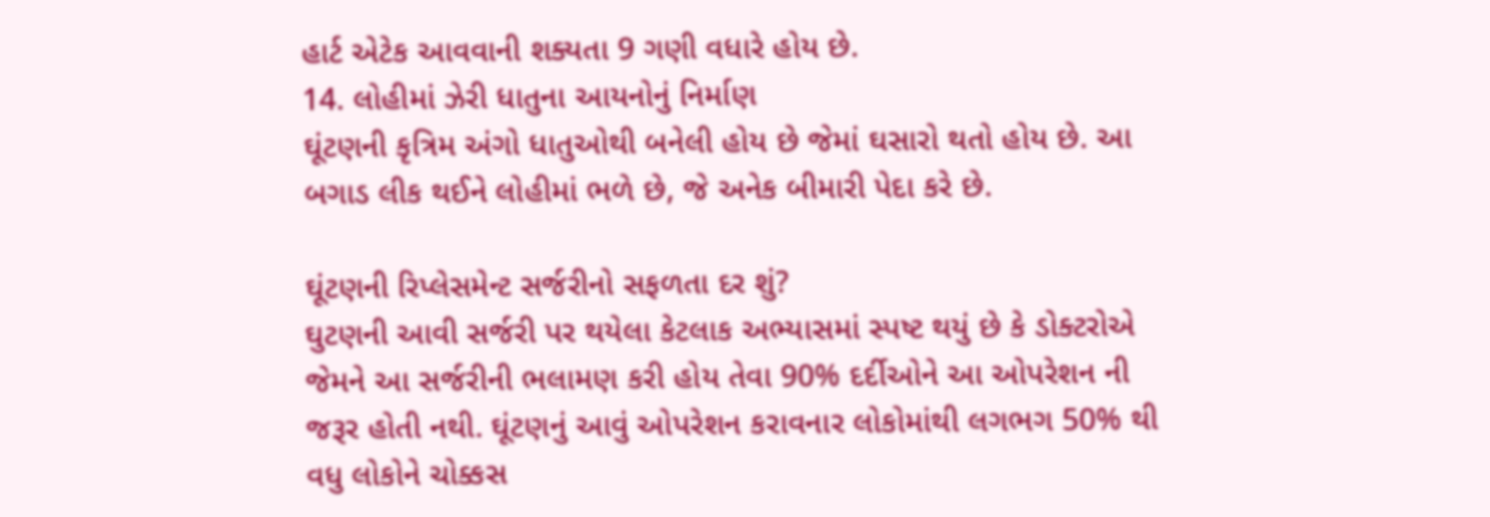હાર્ટ એટેક આવવાની શક્યતા 9 ગણી વધારે હોય છે.
14. લોહીમાં ઝેરી ધાતુના આયનોનું નિર્માણ
ઘૂંટણની કૃત્રિમ અંગો ધાતુઓથી બનેલી હોય છે જેમાં ઘસારો થતો હોય છે. આ બગાડ લીક થઈને લોહીમાં ભળે છે, જે અનેક બીમારી પેદા કરે છે.

ઘૂંટણની રિપ્લેસમેન્ટ સર્જરીનો સફળતા દર શું?
ઘુટણની આવી સર્જરી પર થયેલા કેટલાક અભ્યાસમાં સ્પષ્ટ થયું છે કે ડોક્ટરોએ જેમને આ સર્જરીની ભલામણ કરી હોય તેવા 90% દર્દીઓને આ ઓપરેશન ની જરૂર હોતી નથી. ઘૂંટણનું આવું ઓપરેશન કરાવનાર લોકોમાંથી લગભગ 50% થી વધુ લોકોને ચોક્કસ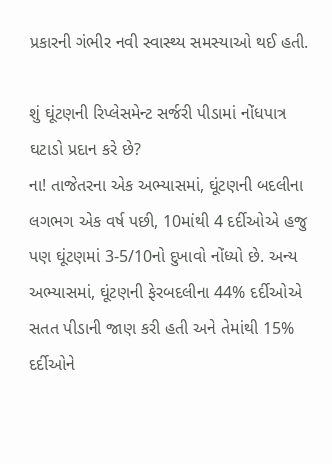પ્રકારની ગંભીર નવી સ્વાસ્થ્ય સમસ્યાઓ થઈ હતી.

શું ઘૂંટણની રિપ્લેસમેન્ટ સર્જરી પીડામાં નોંધપાત્ર ઘટાડો પ્રદાન કરે છે?
ના! તાજેતરના એક અભ્યાસમાં, ઘૂંટણની બદલીના લગભગ એક વર્ષ પછી, 10માંથી 4 દર્દીઓએ હજુ પણ ઘૂંટણમાં 3-5/10નો દુખાવો નોંધ્યો છે. અન્ય અભ્યાસમાં, ઘૂંટણની ફેરબદલીના 44% દર્દીઓએ સતત પીડાની જાણ કરી હતી અને તેમાંથી 15% દર્દીઓને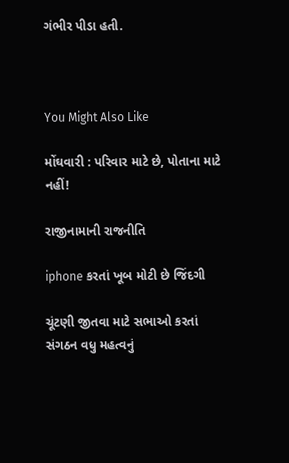ગંભીર પીડા હતી.



You Might Also Like

મોંઘવારી : પરિવાર માટે છે, પોતાના માટે નહીં!

રાજીનામાની રાજનીતિ

iphone કરતાં ખૂબ મોટી છે જિંદગી

ચૂંટણી જીતવા માટે સભાઓ કરતાં સંગઠન વધુ મહત્વનું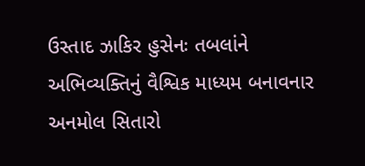ઉસ્તાદ ઝાકિર હુસેનઃ તબલાંને અભિવ્યક્તિનું વૈશ્વિક માધ્યમ બનાવનાર અનમોલ સિતારો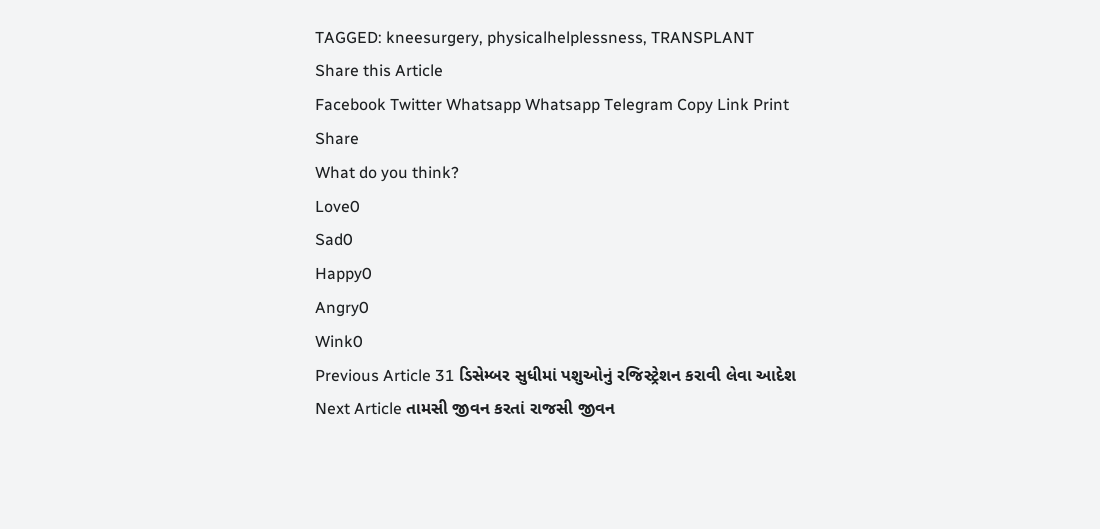TAGGED: kneesurgery, physicalhelplessness, TRANSPLANT
Share this Article
Facebook Twitter Whatsapp Whatsapp Telegram Copy Link Print
Share
What do you think?
Love0
Sad0
Happy0
Angry0
Wink0
Previous Article 31 ડિસેમ્બર સુધીમાં પશુઓનું રજિસ્ટ્રેશન કરાવી લેવા આદેશ
Next Article તામસી જીવન કરતાં રાજસી જીવન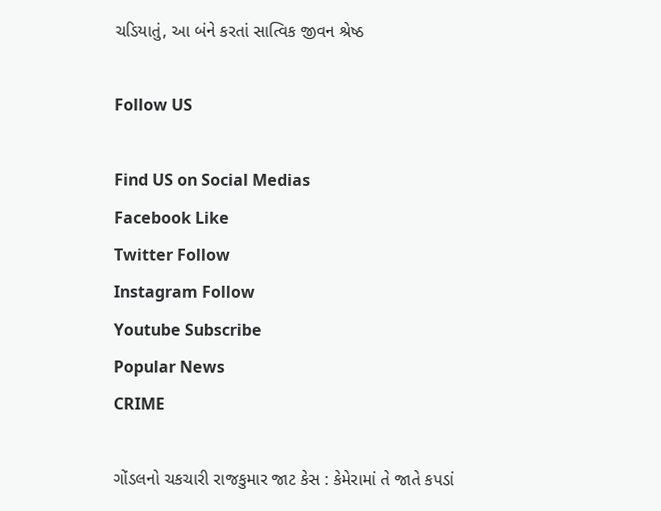ચડિયાતું, આ બંને કરતાં સાત્વિક જીવન શ્રેષ્ઠ

Follow US

Find US on Social Medias
Facebook Like
Twitter Follow
Instagram Follow
Youtube Subscribe
Popular News
CRIME

ગોંડલનો ચકચારી રાજકુમાર જાટ કેસ : કેમેરામાં તે જાતે કપડાં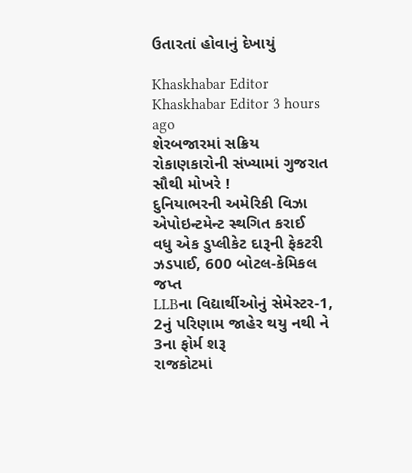ઉતારતાં હોવાનું દેખાયું

Khaskhabar Editor Khaskhabar Editor 3 hours ago
શેરબજારમાં સક્રિય રોકાણકારોની સંખ્યામાં ગુજરાત સૌથી મોખરે !
દુનિયાભરની અમેરિકી વિઝા એપોઇન્ટમેન્ટ સ્થગિત કરાઈ
વધુ એક ડુપ્લીકેટ દારૂની ફેકટરી ઝડપાઈ, 600 બોટલ-કેમિકલ જપ્ત
LLBના વિદ્યાર્થીઓનું સેમેસ્ટર-1, 2નું પરિણામ જાહેર થયુ નથી ને 3ના ફોર્મ શરૂ
રાજકોટમાં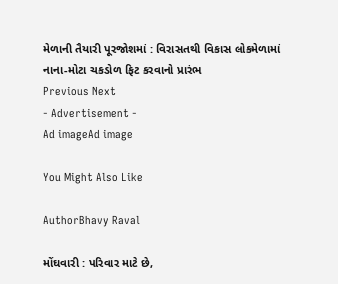મેળાની તૈયારી પૂરજોશમાં : વિરાસતથી વિકાસ લોકમેળામાં નાના-મોટા ચકડોળ ફિટ કરવાનો પ્રારંભ
Previous Next
- Advertisement -
Ad imageAd image

You Might Also Like

AuthorBhavy Raval

મોંઘવારી : પરિવાર માટે છે,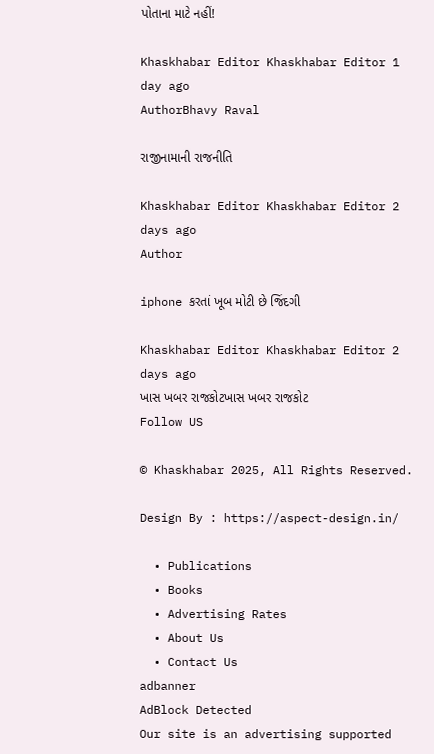પોતાના માટે નહીં!

Khaskhabar Editor Khaskhabar Editor 1 day ago
AuthorBhavy Raval

રાજીનામાની રાજનીતિ

Khaskhabar Editor Khaskhabar Editor 2 days ago
Author

iphone કરતાં ખૂબ મોટી છે જિંદગી

Khaskhabar Editor Khaskhabar Editor 2 days ago
ખાસ ખબર રાજકોટખાસ ખબર રાજકોટ
Follow US

© Khaskhabar 2025, All Rights Reserved.

Design By : https://aspect-design.in/

  • Publications
  • Books
  • Advertising Rates
  • About Us
  • Contact Us
adbanner
AdBlock Detected
Our site is an advertising supported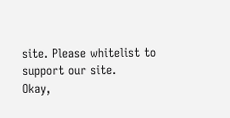site. Please whitelist to support our site.
Okay,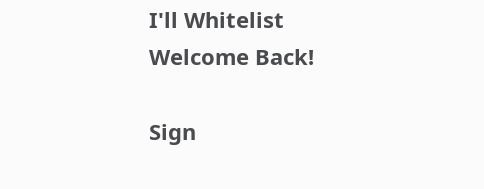I'll Whitelist
Welcome Back!

Sign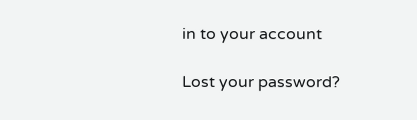in to your account

Lost your password?